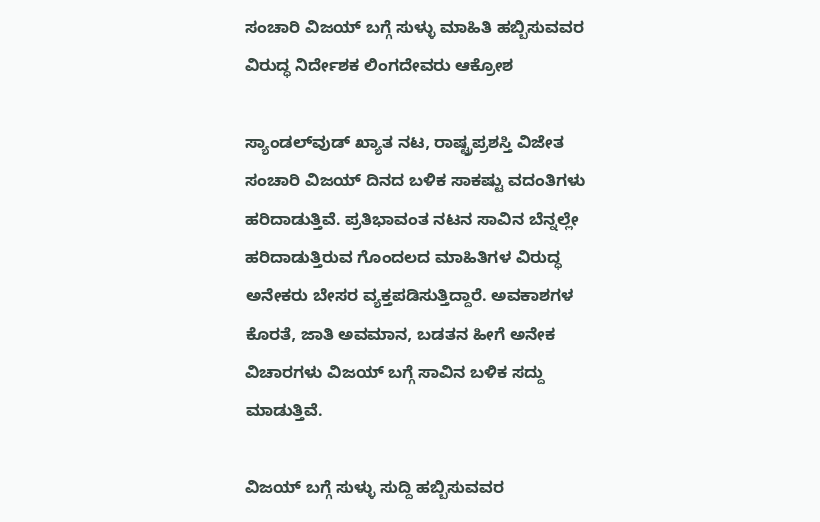ಸಂಚಾರಿ ವಿಜಯ್ ಬಗ್ಗೆ ಸುಳ್ಳು ಮಾಹಿತಿ ಹಬ್ಬಿಸುವವರ ವಿರುದ್ಧ ನಿರ್ದೇಶಕ ಲಿಂಗದೇವರು ಆಕ್ರೋಶ

ಸ್ಯಾಂಡಲ್‌ವುಡ್ ಖ್ಯಾತ ನಟ, ರಾಷ್ಟ್ರಪ್ರಶಸ್ತಿ ವಿಜೇತ ಸಂಚಾರಿ ವಿಜಯ್ ದಿನದ ಬಳಿಕ ಸಾಕಷ್ಟು ವದಂತಿಗಳು ಹರಿದಾಡುತ್ತಿವೆ. ಪ್ರತಿಭಾವಂತ ನಟನ ಸಾವಿನ ಬೆನ್ನಲ್ಲೇ ಹರಿದಾಡುತ್ತಿರುವ ಗೊಂದಲದ ಮಾಹಿತಿಗಳ ವಿರುದ್ಧ ಅನೇಕರು ಬೇಸರ ವ್ಯಕ್ತಪಡಿಸುತ್ತಿದ್ದಾರೆ. ಅವಕಾಶಗಳ ಕೊರತೆ, ಜಾತಿ ಅವಮಾನ, ಬಡತನ ಹೀಗೆ ಅನೇಕ ವಿಚಾರಗಳು ವಿಜಯ್ ಬಗ್ಗೆ ಸಾವಿನ ಬಳಿಕ ಸದ್ದು ಮಾಡುತ್ತಿವೆ.

ವಿಜಯ್ ಬಗ್ಗೆ ಸುಳ್ಳು ಸುದ್ದಿ ಹಬ್ಬಿಸುವವರ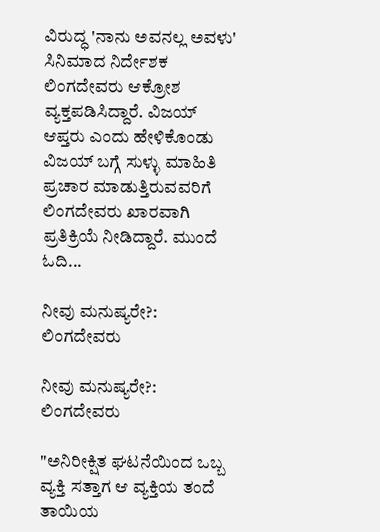ವಿರುದ್ಧ 'ನಾನು ಅವನಲ್ಲ ಅವಳು' ಸಿನಿಮಾದ ನಿರ್ದೇಶಕ ಲಿಂಗದೇವರು ಆಕ್ರೋಶ ವ್ಯಕ್ತಪಡಿಸಿದ್ದಾರೆ. ವಿಜಯ್ ಆಪ್ತರು ಎಂದು ಹೇಳಿಕೊಂಡು ವಿಜಯ್ ಬಗ್ಗೆ ಸುಳ್ಳು ಮಾಹಿತಿ ಪ್ರಚಾರ ಮಾಡುತ್ತಿರುವವರಿಗೆ ಲಿಂಗದೇವರು ಖಾರವಾಗಿ ಪ್ರತಿಕ್ರಿಯೆ ನೀಡಿದ್ದಾರೆ. ಮುಂದೆ ಓದಿ...

ನೀವು ಮನುಷ್ಯರೇ?: ಲಿಂಗದೇವರು

ನೀವು ಮನುಷ್ಯರೇ?: ಲಿಂಗದೇವರು

"ಅನಿರೀಕ್ಷಿತ ಘಟನೆಯಿಂದ ಒಬ್ಬ ವ್ಯಕ್ತಿ ಸತ್ತಾಗ ಆ ವ್ಯಕ್ತಿಯ ತಂದೆ ತಾಯಿಯ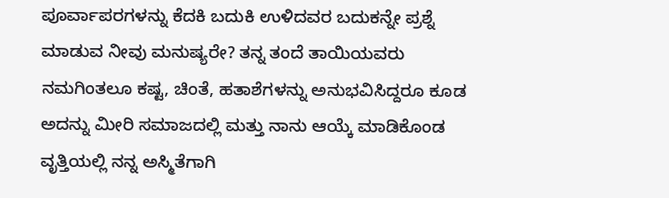ಪೂರ್ವಾಪರಗಳನ್ನು ಕೆದಕಿ ಬದುಕಿ ಉಳಿದವರ ಬದುಕನ್ನೇ ಪ್ರಶ್ನೆ ಮಾಡುವ ನೀವು ಮನುಷ್ಯರೇ? ತನ್ನ ತಂದೆ ತಾಯಿಯವರು ನಮಗಿಂತಲೂ ಕಷ್ಟ, ಚಿಂತೆ, ಹತಾಶೆಗಳನ್ನು ಅನುಭವಿಸಿದ್ದರೂ ಕೂಡ ಅದನ್ನು ಮೀರಿ ಸಮಾಜದಲ್ಲಿ ಮತ್ತು ನಾನು ಆಯ್ಕೆ ಮಾಡಿಕೊಂಡ ವೃತ್ತಿಯಲ್ಲಿ ನನ್ನ ಅಸ್ಮಿತೆಗಾಗಿ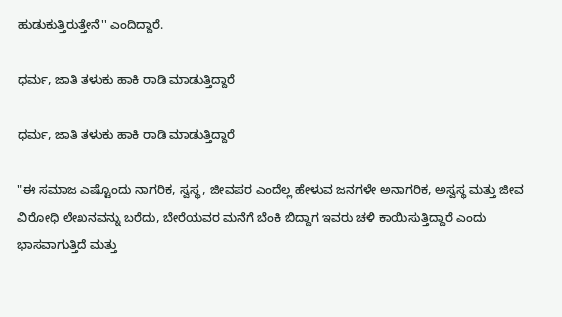ಹುಡುಕುತ್ತಿರುತ್ತೇನೆ'' ಎಂದಿದ್ದಾರೆ.

ಧರ್ಮ, ಜಾತಿ ತಳುಕು ಹಾಕಿ ರಾಡಿ ಮಾಡುತ್ತಿದ್ದಾರೆ

ಧರ್ಮ, ಜಾತಿ ತಳುಕು ಹಾಕಿ ರಾಡಿ ಮಾಡುತ್ತಿದ್ದಾರೆ

"ಈ ಸಮಾಜ ಎಷ್ಟೊಂದು ನಾಗರಿಕ, ಸ್ವಸ್ಥ, ಜೀವಪರ ಎಂದೆಲ್ಲ ಹೇಳುವ ಜನಗಳೇ ಅನಾಗರಿಕ, ಅಸ್ವಸ್ಥ ಮತ್ತು ಜೀವ ವಿರೋಧಿ ಲೇಖನವನ್ನು ಬರೆದು, ಬೇರೆಯವರ ಮನೆಗೆ ಬೆಂಕಿ ಬಿದ್ದಾಗ ಇವರು ಚಳಿ ಕಾಯಿಸುತ್ತಿದ್ದಾರೆ ಎಂದು ಭಾಸವಾಗುತ್ತಿದೆ ಮತ್ತು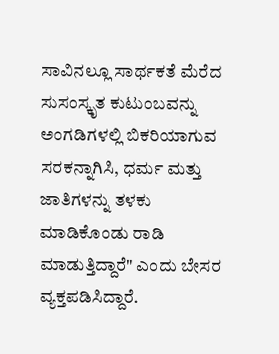ಸಾವಿನಲ್ಲೂ ಸಾರ್ಥಕತೆ ಮೆರೆದ ಸುಸಂಸ್ಕೃತ ಕುಟುಂಬವನ್ನು ಅಂಗಡಿಗಳಲ್ಲಿ ಬಿಕರಿಯಾಗುವ ಸರಕನ್ನಾಗಿಸಿ, ಧರ್ಮ ಮತ್ತು ಜಾತಿಗಳನ್ನು ತಳಕು ಮಾಡಿಕೊಂಡು ರಾಡಿ ಮಾಡುತ್ತಿದ್ದಾರೆ" ಎಂದು ಬೇಸರ ವ್ಯಕ್ತಪಡಿಸಿದ್ದಾರೆ.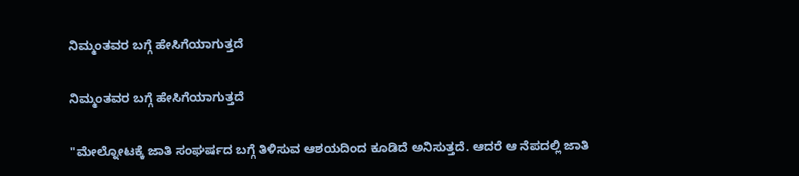ನಿಮ್ಮಂತವರ ಬಗ್ಗೆ ಹೇಸಿಗೆಯಾಗುತ್ತದೆ

ನಿಮ್ಮಂತವರ ಬಗ್ಗೆ ಹೇಸಿಗೆಯಾಗುತ್ತದೆ

"ಮೇಲ್ನೋಟಕ್ಕೆ ಜಾತಿ ಸಂಘರ್ಷದ ಬಗ್ಗೆ ತಿಳಿಸುವ ಆಶಯದಿಂದ ಕೂಡಿದೆ ಅನಿಸುತ್ತದೆ. ಆದರೆ ಆ ನೆಪದಲ್ಲಿ ಜಾತಿ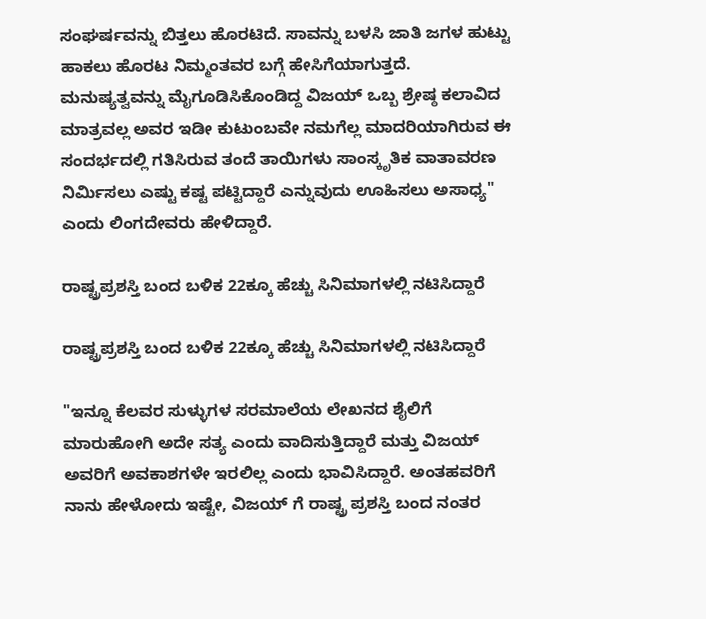ಸಂಘರ್ಷವನ್ನು ಬಿತ್ತಲು ಹೊರಟಿದೆ. ಸಾವನ್ನು ಬಳಸಿ ಜಾತಿ ಜಗಳ ಹುಟ್ಟು ಹಾಕಲು ಹೊರಟ ನಿಮ್ಮಂತವರ ಬಗ್ಗೆ ಹೇಸಿಗೆಯಾಗುತ್ತದೆ. ಮನುಷ್ಯತ್ವವನ್ನು ಮೈಗೂಡಿಸಿಕೊಂಡಿದ್ದ ವಿಜಯ್ ಒಬ್ಬ ಶ್ರೇಷ್ಠ ಕಲಾವಿದ‌ ಮಾತ್ರವಲ್ಲ ಅವರ ಇಡೀ ಕುಟುಂಬವೇ ನಮಗೆಲ್ಲ ಮಾದರಿಯಾಗಿರುವ ಈ ಸಂದರ್ಭದಲ್ಲಿ ಗತಿಸಿರುವ ತಂದೆ ತಾಯಿಗಳು ಸಾಂಸ್ಕೃತಿಕ ವಾತಾವರಣ ನಿರ್ಮಿಸಲು ಎಷ್ಟು ಕಷ್ಟ ಪಟ್ಟಿದ್ದಾರೆ ಎನ್ನುವುದು ಊಹಿಸಲು ಅಸಾಧ್ಯ" ಎಂದು ಲಿಂಗದೇವರು ಹೇಳಿದ್ದಾರೆ.

ರಾಷ್ಟ್ರಪ್ರಶಸ್ತಿ ಬಂದ ಬಳಿಕ 22ಕ್ಕೂ ಹೆಚ್ಚು ಸಿನಿಮಾಗಳಲ್ಲಿ ನಟಿಸಿದ್ದಾರೆ

ರಾಷ್ಟ್ರಪ್ರಶಸ್ತಿ ಬಂದ ಬಳಿಕ 22ಕ್ಕೂ ಹೆಚ್ಚು ಸಿನಿಮಾಗಳಲ್ಲಿ ನಟಿಸಿದ್ದಾರೆ

"ಇನ್ನೂ ಕೆಲವರ ಸುಳ್ಳುಗಳ ಸರಮಾಲೆಯ ಲೇಖನದ ಶೈಲಿಗೆ ಮಾರುಹೋಗಿ ಅದೇ ಸತ್ಯ ಎಂದು ವಾದಿಸುತ್ತಿದ್ದಾರೆ ಮತ್ತು ವಿಜಯ್ ಅವರಿಗೆ ಅವಕಾಶಗಳೇ ಇರಲಿಲ್ಲ ಎಂದು ಭಾವಿಸಿದ್ದಾರೆ. ಅಂತಹವರಿಗೆ ನಾನು ಹೇಳೋದು ಇಷ್ಟೇ, ವಿಜಯ್ ಗೆ ರಾಷ್ಟ್ರ ಪ್ರಶಸ್ತಿ ಬಂದ ನಂತರ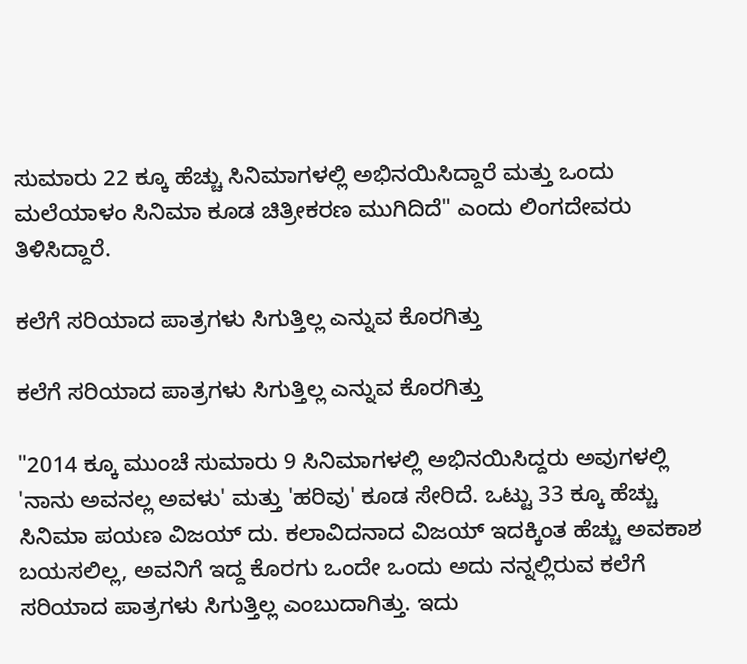ಸುಮಾರು 22 ಕ್ಕೂ ಹೆಚ್ಚು ಸಿನಿಮಾಗಳಲ್ಲಿ ಅಭಿನಯಿಸಿದ್ದಾರೆ ಮತ್ತು ಒಂದು ಮಲೆಯಾಳಂ ಸಿನಿಮಾ ಕೂಡ ಚಿತ್ರೀಕರಣ ಮುಗಿದಿದೆ" ಎಂದು ಲಿಂಗದೇವರು ತಿಳಿಸಿದ್ದಾರೆ.

ಕಲೆಗೆ ಸರಿಯಾದ ಪಾತ್ರಗಳು ಸಿಗುತ್ತಿಲ್ಲ ಎನ್ನುವ ಕೊರಗಿತ್ತು

ಕಲೆಗೆ ಸರಿಯಾದ ಪಾತ್ರಗಳು ಸಿಗುತ್ತಿಲ್ಲ ಎನ್ನುವ ಕೊರಗಿತ್ತು

"2014 ಕ್ಕೂ ಮುಂಚೆ ಸುಮಾರು 9 ಸಿನಿಮಾಗಳಲ್ಲಿ ಅಭಿನಯಿಸಿದ್ದರು ಅವುಗಳಲ್ಲಿ 'ನಾನು ಅವನಲ್ಲ ಅವಳು' ಮತ್ತು 'ಹರಿವು' ಕೂಡ ಸೇರಿದೆ. ಒಟ್ಟು 33 ಕ್ಕೂ ಹೆಚ್ಚು ಸಿನಿಮಾ ಪಯಣ ವಿಜಯ್ ದು. ಕಲಾವಿದನಾದ ವಿಜಯ್ ಇದಕ್ಕಿಂತ ಹೆಚ್ಚು ಅವಕಾಶ ಬಯಸಲಿಲ್ಲ, ಅವನಿಗೆ ಇದ್ದ ಕೊರಗು ಒಂದೇ ಒಂದು ಅದು ನನ್ನಲ್ಲಿರುವ ಕಲೆಗೆ ಸರಿಯಾದ ಪಾತ್ರಗಳು ಸಿಗುತ್ತಿಲ್ಲ ಎಂಬುದಾಗಿತ್ತು. ಇದು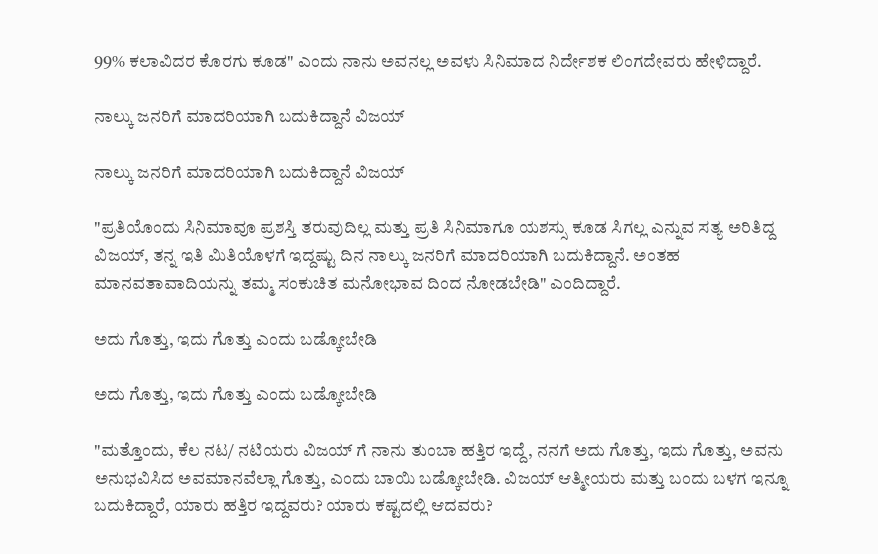99% ಕಲಾವಿದರ ಕೊರಗು ಕೂಡ" ಎಂದು ನಾನು ಅವನಲ್ಲ ಅವಳು ಸಿನಿಮಾದ ನಿರ್ದೇಶಕ ಲಿಂಗದೇವರು ಹೇಳಿದ್ದಾರೆ.

ನಾಲ್ಕು ಜನರಿಗೆ ಮಾದರಿಯಾಗಿ ಬದುಕಿದ್ದಾನೆ ವಿಜಯ್

ನಾಲ್ಕು ಜನರಿಗೆ ಮಾದರಿಯಾಗಿ ಬದುಕಿದ್ದಾನೆ ವಿಜಯ್

"ಪ್ರತಿಯೊಂದು ಸಿನಿಮಾವೂ ಪ್ರಶಸ್ತಿ ತರುವುದಿಲ್ಲ ಮತ್ತು ಪ್ರತಿ ಸಿನಿಮಾಗೂ ಯಶಸ್ಸು ಕೂಡ ಸಿಗಲ್ಲ ಎನ್ನುವ ಸತ್ಯ ಅರಿತಿದ್ದ ವಿಜಯ್, ತನ್ನ ಇತಿ ಮಿತಿಯೊಳಗೆ ಇದ್ದಷ್ಟು ದಿನ ನಾಲ್ಕು ಜನರಿಗೆ ಮಾದರಿಯಾಗಿ ಬದುಕಿದ್ದಾನೆ. ಅಂತಹ‌ ಮಾನವತಾವಾದಿಯನ್ನು ತಮ್ಮ ಸಂಕುಚಿತ ಮನೋಭಾವ ದಿಂದ ನೋಡಬೇಡಿ" ಎಂದಿದ್ದಾರೆ.

ಅದು ಗೊತ್ತು, ಇದು ಗೊತ್ತು ಎಂದು ಬಡ್ಕೋಬೇಡಿ

ಅದು ಗೊತ್ತು, ಇದು ಗೊತ್ತು ಎಂದು ಬಡ್ಕೋಬೇಡಿ

"ಮತ್ತೊಂದು, ಕೆಲ ನಟ/ ನಟಿಯರು ವಿಜಯ್ ಗೆ ನಾನು ತುಂಬಾ ಹತ್ತಿರ ಇದ್ದೆ, ನನಗೆ ಅದು ಗೊತ್ತು, ಇದು ಗೊತ್ತು, ಅವನು ಅನುಭವಿಸಿದ ಅವಮಾನವೆಲ್ಲಾ ಗೊತ್ತು, ಎಂದು ಬಾಯಿ ಬಡ್ಕೋಬೇಡಿ. ವಿಜಯ್ ಆತ್ಮೀಯರು ಮತ್ತು ಬಂದು ಬಳಗ ಇನ್ನೂ ಬದುಕಿದ್ದಾರೆ, ಯಾರು ಹತ್ತಿರ ಇದ್ದವರು? ಯಾರು ಕಷ್ಟದಲ್ಲಿ ಆದವರು?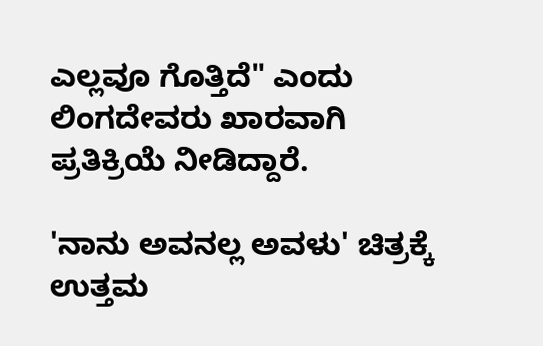ಎಲ್ಲವೂ ಗೊತ್ತಿದೆ" ಎಂದು ಲಿಂಗದೇವರು ಖಾರವಾಗಿ ಪ್ರತಿಕ್ರಿಯೆ ನೀಡಿದ್ದಾರೆ.

'ನಾನು ಅವನಲ್ಲ ಅವಳು' ಚಿತ್ರಕ್ಕೆ ಉತ್ತಮ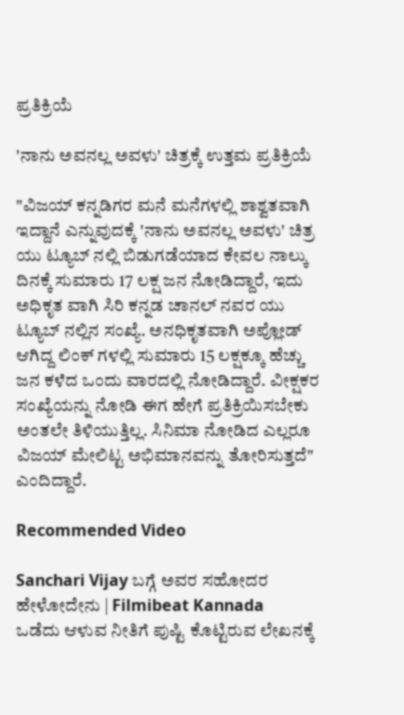ಪ್ರತಿಕ್ರಿಯೆ

'ನಾನು ಅವನಲ್ಲ ಅವಳು' ಚಿತ್ರಕ್ಕೆ ಉತ್ತಮ ಪ್ರತಿಕ್ರಿಯೆ

"ವಿಜಯ್ ಕನ್ನಡಿಗರ ಮನೆ ಮನೆಗಳಲ್ಲಿ ಶಾಶ್ವತವಾಗಿ ಇದ್ದಾನೆ ಎನ್ನುವುದಕ್ಕೆ 'ನಾನು ಅವನಲ್ಲ ಅವಳು' ಚಿತ್ರ ಯು ಟ್ಯೂಬ್ ನಲ್ಲಿ ಬಿಡುಗಡೆಯಾದ ಕೇವಲ ನಾಲ್ಕು ದಿನಕ್ಕೆ ಸುಮಾರು 17 ಲಕ್ಷ ಜನ ನೋಡಿದ್ದಾರೆ, ಇದು ಅಧಿಕೃತ ವಾಗಿ ಸಿರಿ ಕನ್ನಡ ಚಾನಲ್ ನವರ ಯು ಟ್ಯೂಬ್ ನಲ್ಲಿನ ಸಂಖ್ಯೆ. ಅನಧಿಕೃತವಾಗಿ ಅಪ್ಲೋಡ್ ಆಗಿದ್ದ ಲಿಂಕ್ ಗಳಲ್ಲಿ ಸುಮಾರು 15 ಲಕ್ಷಕ್ಕೂ ಹೆಚ್ಚು ಜನ ಕಳೆದ ಒಂದು ವಾರದಲ್ಲಿ ನೋಡಿದ್ದಾರೆ. ವೀಕ್ಷಕರ ಸಂಖ್ಯೆಯನ್ನು ನೋಡಿ ಈಗ ಹೇಗೆ ಪ್ರತಿಕ್ರಿಯಿಸಬೇಕು ಅಂತಲೇ ತಿಳಿಯುತ್ತಿಲ್ಲ. ಸಿನಿಮಾ ನೋಡಿದ ಎಲ್ಲರೂ ವಿಜಯ್ ಮೇಲಿಟ್ಟ ಅಭಿಮಾನವನ್ನು ತೋರಿಸುತ್ತದೆ" ಎಂದಿದ್ದಾರೆ.

Recommended Video

Sanchari Vijay ಬಗ್ಗೆ ಅವರ ಸಹೋದರ ಹೇಳೋದೇನು | Filmibeat Kannada
ಒಡೆದು ಆಳುವ ನೀತಿಗೆ ಪುಷ್ಟಿ ಕೊಟ್ಟಿರುವ ಲೇಖನಕ್ಕೆ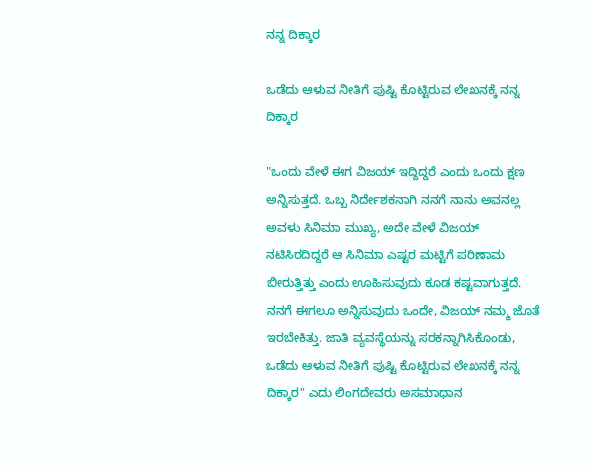ನನ್ನ ದಿಕ್ಕಾರ

ಒಡೆದು ಆಳುವ ನೀತಿಗೆ ಪುಷ್ಟಿ ಕೊಟ್ಟಿರುವ ಲೇಖನಕ್ಕೆ ನನ್ನ ದಿಕ್ಕಾರ

"ಒಂದು ವೇಳೆ ಈಗ ವಿಜಯ್ ಇದ್ದಿದ್ದರೆ ಎಂದು ಒಂದು ಕ್ಷಣ ಅನ್ನಿಸುತ್ತದೆ. ಒಬ್ಬ ನಿರ್ದೇಶಕನಾಗಿ ನನಗೆ ನಾನು ಅವನಲ್ಲ ಅವಳು ಸಿನಿಮಾ ಮುಖ್ಯ, ಅದೇ ವೇಳೆ ವಿಜಯ್ ನಟಿಸಿರದಿದ್ದರೆ ಆ ಸಿನಿಮಾ ಎಷ್ಟರ ಮಟ್ಟಿಗೆ ಪರಿಣಾಮ ಬೀರುತ್ತಿತ್ತು ಎಂದು ಊಹಿಸುವುದು ಕೂಡ ಕಷ್ಟವಾಗುತ್ತದೆ. ನನಗೆ ಈಗಲೂ ಅನ್ನಿಸುವುದು ಒಂದೇ, ವಿಜಯ್ ನಮ್ಮ ಜೊತೆ ಇರಬೇಕಿತ್ತು. ಜಾತಿ ವ್ಯವಸ್ಥೆಯನ್ನು ಸರಕನ್ನಾಗಿಸಿಕೊಂಡು, ಒಡೆದು ಆಳುವ ನೀತಿಗೆ ಪುಷ್ಟಿ ಕೊಟ್ಟಿರುವ ಲೇಖನಕ್ಕೆ ನನ್ನ ದಿಕ್ಕಾರ" ಎದು ಲಿಂಗದೇವರು ಅಸಮಾಧಾನ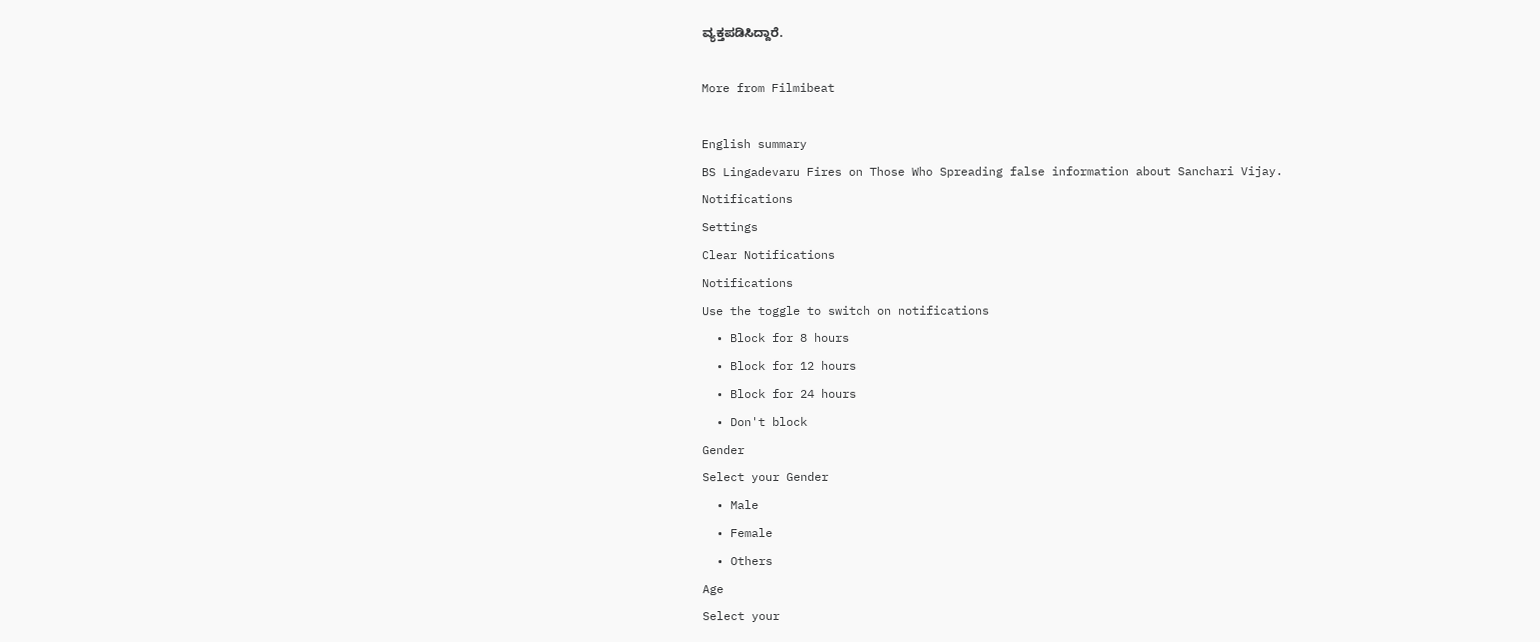ವ್ಯಕ್ತಪಡಿಸಿದ್ದಾರೆ.

More from Filmibeat

English summary
BS Lingadevaru Fires on Those Who Spreading false information about Sanchari Vijay.
Notifications
Settings
Clear Notifications
Notifications
Use the toggle to switch on notifications
  • Block for 8 hours
  • Block for 12 hours
  • Block for 24 hours
  • Don't block
Gender
Select your Gender
  • Male
  • Female
  • Others
Age
Select your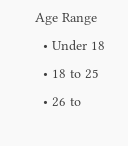Age Range
  • Under 18
  • 18 to 25
  • 26 to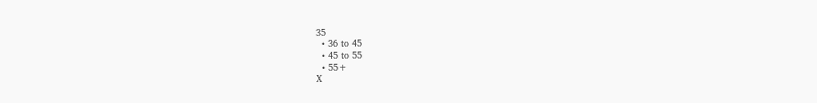35
  • 36 to 45
  • 45 to 55
  • 55+
X